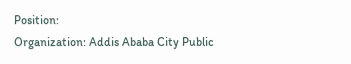Position:
Organization: Addis Ababa City Public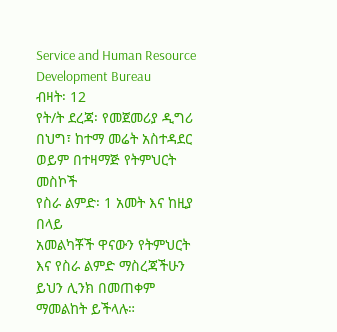Service and Human Resource Development Bureau
ብዛት፡ 12
የት/ት ደረጃ፡ የመጀመሪያ ዲግሪ በህግ፣ ከተማ መሬት አስተዳደር ወይም በተዛማጅ የትምህርት መስኮች
የስራ ልምድ፡ 1 አመት እና ከዚያ በላይ
አመልካቾች ዋናውን የትምህርት እና የስራ ልምድ ማስረጃችሁን ይህን ሊንክ በመጠቀም ማመልከት ይችላሉ።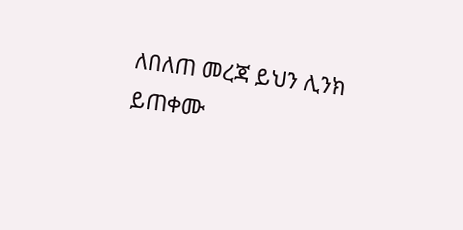ለበለጠ መረጃ ይህን ሊንክ ይጠቀሙ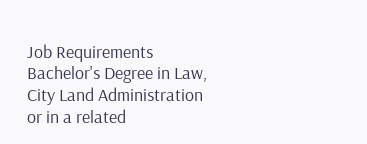Job Requirements Bachelor's Degree in Law, City Land Administration or in a related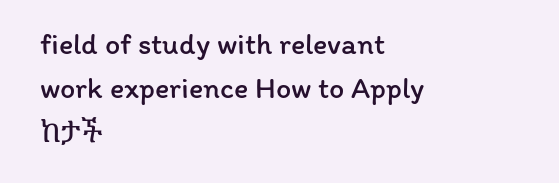field of study with relevant work experience How to Apply ከታች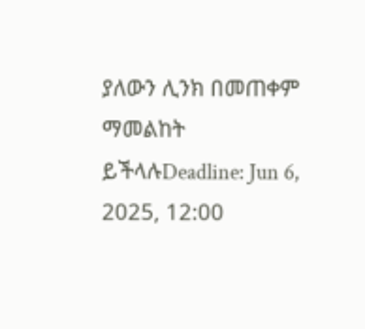ያለውን ሊንክ በመጠቀም ማመልከት ይችላሉDeadline: Jun 6, 2025, 12:00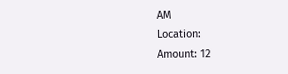AM
Location:
Amount: 12